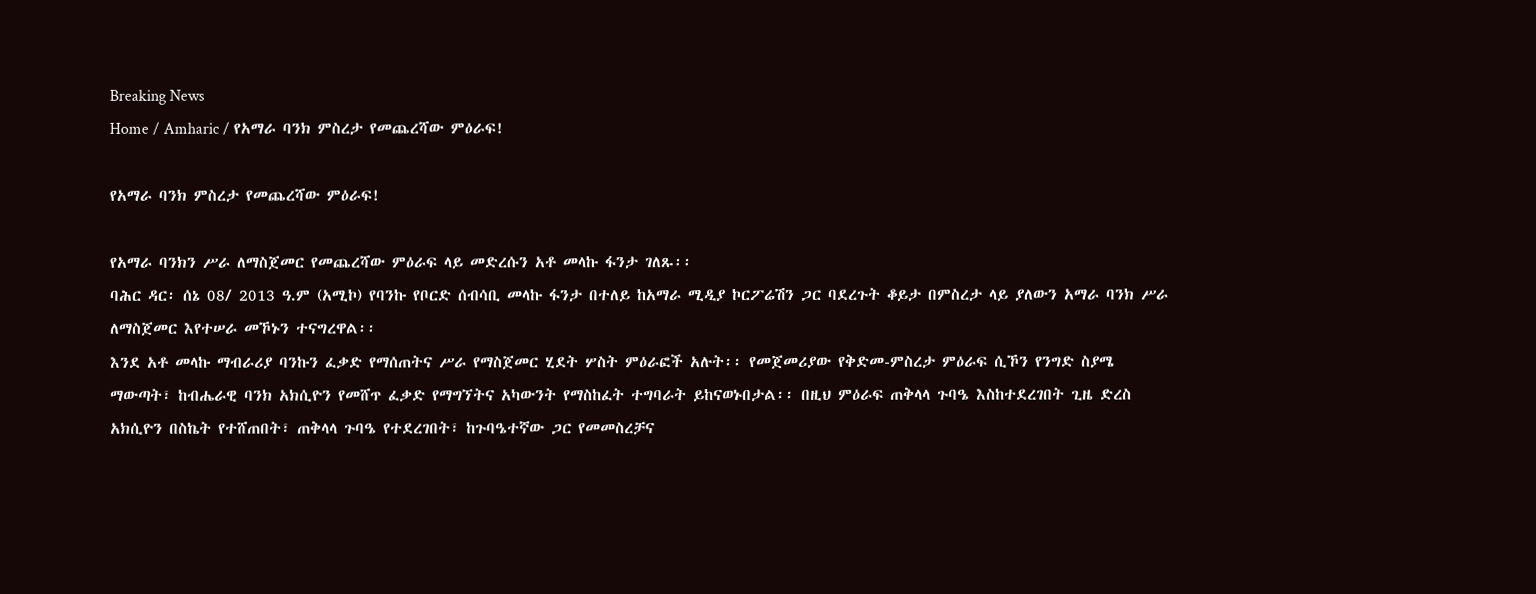Breaking News
Home / Amharic / የአማራ ባንክ ምስረታ የመጨረሻው ምዕራፍ!

የአማራ ባንክ ምስረታ የመጨረሻው ምዕራፍ!

የአማራ ባንክን ሥራ ለማስጀመር የመጨረሻው ምዕራፍ ላይ መድረሱን አቶ መላኩ ፋንታ ገለጹ፡፡
ባሕር ዳር፡ ሰኔ 08/ 2013 ዓ.ም (አሚኮ) የባንኩ የቦርድ ሰብሳቢ መላኩ ፋንታ በተለይ ከአማራ ሚዲያ ኮርፖሬሽን ጋር ባደረጉት ቆይታ በምስረታ ላይ ያለውን አማራ ባንክ ሥራ ለማስጀመር እየተሠራ መኾኑን ተናግረዋል፡፡
እንደ አቶ መላኩ ማብራሪያ ባንኩን ፈቃድ የማሰጠትና ሥራ የማስጀመር ሂደት ሦስት ምዕራፎች አሉት፡፡ የመጀመሪያው የቅድመ-ምስረታ ምዕራፍ ሲኾን የንግድ ስያሜ ማውጣት፣ ከብሔራዊ ባንክ አክሲዮን የመሸጥ ፈቃድ የማግኘትና አካውንት የማስከፈት ተግባራት ይከናወኑበታል፡፡ በዚህ ምዕራፍ ጠቅላላ ጉባዔ እስከተደረገበት ጊዜ ድረስ አክሲዮን በስኬት የተሸጠበት፣ ጠቅላላ ጉባዔ የተደረገበት፣ ከጉባዔተኛው ጋር የመመስረቻና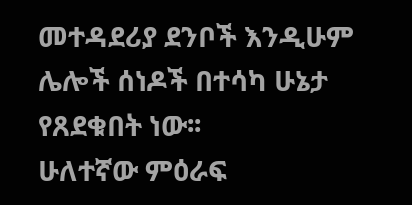መተዳደሪያ ደንቦች እንዲሁም ሌሎች ሰነዶች በተሳካ ሁኔታ የጸደቁበት ነው፡፡
ሁለተኛው ምዕራፍ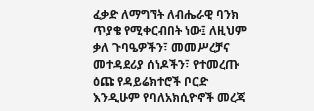ፈቃድ ለማግኘት ለብሔራዊ ባንክ ጥያቄ የሚቀርብበት ነው፤ ለዚህም ቃለ ጉባዔዎችን፣ መመሥረቻና መተዳደሪያ ሰነዶችን፣ የተመረጡ ዕጩ የዳይሬክተሮች ቦርድ እንዲሁም የባለአክሲዮኖች መረጃ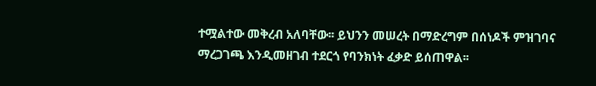ተሟልተው መቅረብ አለባቸው፡፡ ይህንን መሠረት በማድረግም በሰነዶች ምዝገባና ማረጋገጫ እንዲመዘገብ ተደርጎ የባንክነት ፈቃድ ይሰጠዋል፡፡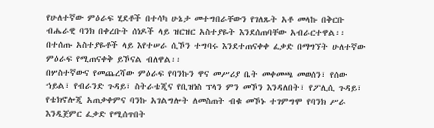የሁለተኛው ምዕራፍ ሂደቶች በተሳካ ሁኔታ መተግበራቸውን የገለጹት አቶ መላኩ በቅርቡ ብሔራዊ ባንክ በቀረቡት ሰነዶች ላይ ዝርዝር አስተያዬት እንደሰጠባቸው አብራርተዋል፡፡ በተሰጡ አስተያዬቶች ላይ እየተሠራ ሲኾን ተግባሩ እንደተጠናቀቀ ፈቃድ በማግኘት ሁለተኛው ምዕራፍ የሚጠናቀቅ ይኾናል ብለዋል፡፡
በሦስተኛውና የመጨረሻው ምዕራፍ የባንኩን ዋና መሥሪያ ቤት መቀመጫ መወሰን፣ የሰው ኀይል፣ የብራንድ ጉዳይ፣ ስትራቴጂና የቢዝነስ ፕላን ምን መኾን እንዳለበት፣ የፖሊሲ ጉዳይ፣ የቴክኖሎጂ አጠቃቀምና ባንኩ አገልግሎት ለመስጠት ብቁ መኾኑ ተገምግሞ የባንክ ሥራ እንዲጀምር ፈቃድ የሚሰጥበት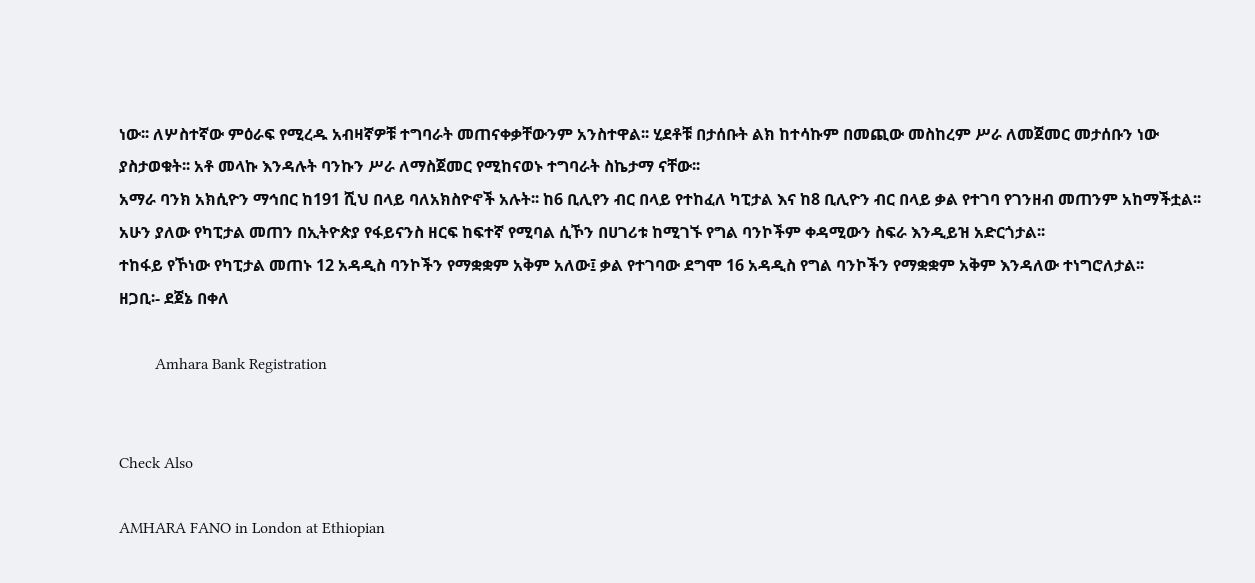ነው፡፡ ለሦስተኛው ምዕራፍ የሚረዱ አብዛኛዎቹ ተግባራት መጠናቀቃቸውንም አንስተዋል፡፡ ሂደቶቹ በታሰቡት ልክ ከተሳኩም በመጪው መስከረም ሥራ ለመጀመር መታሰቡን ነው ያስታወቁት፡፡ አቶ መላኩ እንዳሉት ባንኩን ሥራ ለማስጀመር የሚከናወኑ ተግባራት ስኬታማ ናቸው፡፡
አማራ ባንክ አክሲዮን ማኅበር ከ191 ሺህ በላይ ባለአክስዮኖች አሉት፡፡ ከ6 ቢሊየን ብር በላይ የተከፈለ ካፒታል እና ከ8 ቢሊዮን ብር በላይ ቃል የተገባ የገንዘብ መጠንም አከማችቷል፡፡ አሁን ያለው የካፒታል መጠን በኢትዮጵያ የፋይናንስ ዘርፍ ከፍተኛ የሚባል ሲኾን በሀገሪቱ ከሚገኙ የግል ባንኮችም ቀዳሚውን ስፍራ እንዲይዝ አድርጎታል፡፡
ተከፋይ የኾነው የካፒታል መጠኑ 12 አዳዲስ ባንኮችን የማቋቋም አቅም አለው፤ ቃል የተገባው ደግሞ 16 አዳዲስ የግል ባንኮችን የማቋቋም አቅም እንዳለው ተነግሮለታል፡፡
ዘጋቢ፡- ደጀኔ በቀለ

         Amhara Bank Registration


Check Also

AMHARA FANO in London at Ethiopian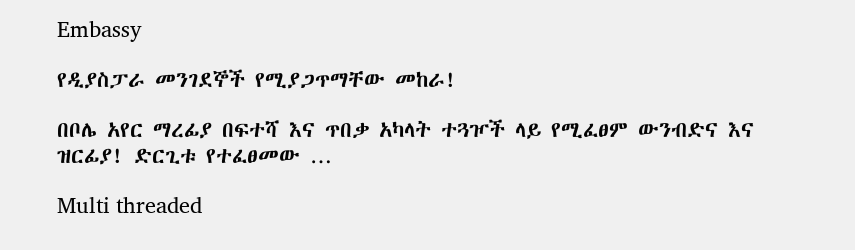Embassy

የዲያስፓራ መንገደኞች የሚያጋጥማቸው መከራ!

በቦሌ አየር ማረፊያ በፍተሻ እና ጥበቃ አካላት ተጓዦች ላይ የሚፈፀም ውንብድና እና ዝርፊያ! ድርጊቱ የተፈፀመው …

Multi threaded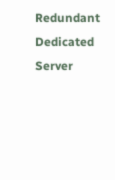Redundant Dedicated Server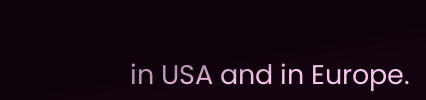in USA and in Europe.